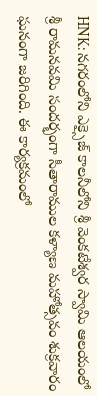HNK: నగరంలోని ఎక్సైజ్ కాలనీలోని శ్రీ వెంకటేశ్వర స్వామి ఆలయంలో శ్రీ రామనవమి సందర్భంగా సీతారాముల కళ్యాణ మహోత్సవం శుక్రవారం ఘనంగా జరిగింది. ఈ కార్యక్రమంలో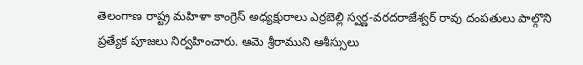తెలంగాణ రాష్ట్ర మహిళా కాంగ్రెస్ అధ్యక్షురాలు ఎర్రబెల్లి స్వర్ణ-వరదరాజేశ్వర్ రావు దంపతులు పాల్గొని ప్రత్యేక పూజలు నిర్వహించారు. ఆమె శ్రీరాముని ఆశీస్సులు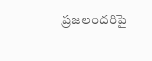ప్రజలందరిపై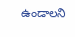ఉండాలని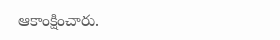ఆకాంక్షించారు.